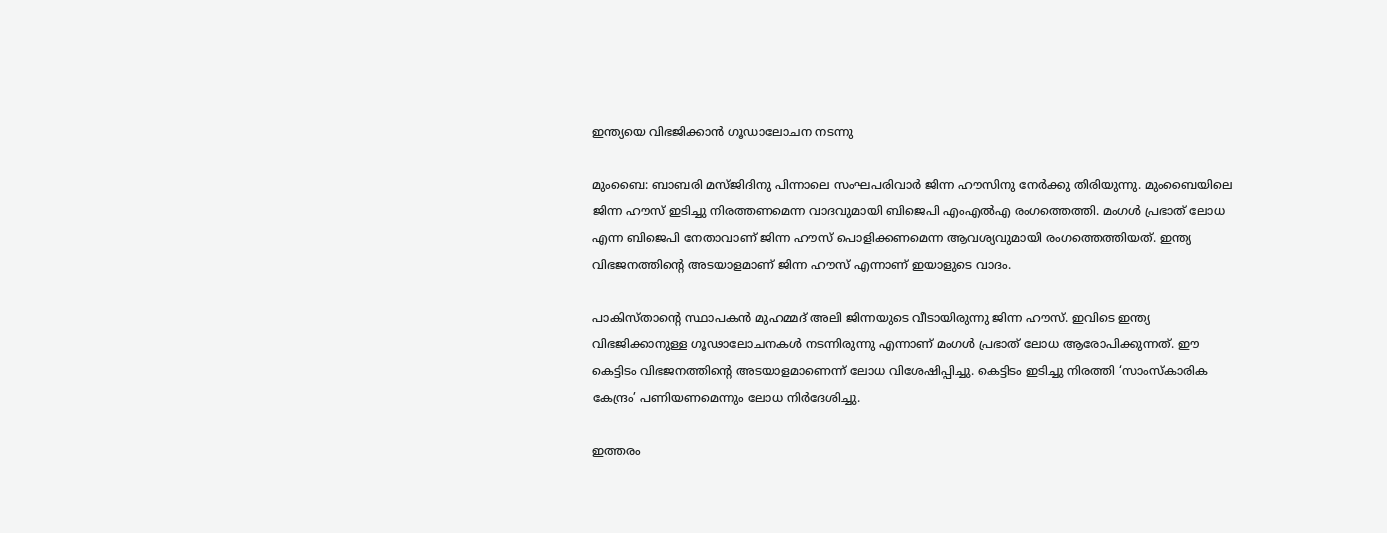ഇന്ത്യയെ വിഭജിക്കാന്‍ ഗൂഡാലോചന നടന്നു

മുംബൈ: ബാബരി മസ്ജിദിനു പിന്നാലെ സംഘപരിവാര്‍ ജിന്ന ഹൗസിനു നേര്‍ക്കു തിരിയുന്നു. മുംബൈയിലെ ജിന്ന ഹൗസ് ഇടിച്ചു നിരത്തണമെന്ന വാദവുമായി ബിജെപി എംഎല്‍എ രംഗത്തെത്തി. മംഗള്‍ പ്രഭാത് ലോധ എന്ന ബിജെപി നേതാവാണ് ജിന്ന ഹൗസ് പൊളിക്കണമെന്ന ആവശ്യവുമായി രംഗത്തെത്തിയത്. ഇന്ത്യ വിഭജനത്തിന്റെ അടയാളമാണ് ജിന്ന ഹൗസ് എന്നാണ് ഇയാളുടെ വാദം.

പാകിസ്താന്റെ സ്ഥാപകന്‍ മുഹമ്മദ് അലി ജിന്നയുടെ വീടായിരുന്നു ജിന്ന ഹൗസ്. ഇവിടെ ഇന്ത്യ വിഭജിക്കാനുള്ള ഗൂഢാലോചനകള്‍ നടന്നിരുന്നു എന്നാണ് മംഗള്‍ പ്രഭാത് ലോധ ആരോപിക്കുന്നത്. ഈ കെട്ടിടം വിഭജനത്തിന്റെ അടയാളമാണെന്ന് ലോധ വിശേഷിപ്പിച്ചു. കെട്ടിടം ഇടിച്ചു നിരത്തി ‘സാംസ്‌കാരിക കേന്ദ്രം’ പണിയണമെന്നും ലോധ നിര്‍ദേശിച്ചു.

ഇത്തരം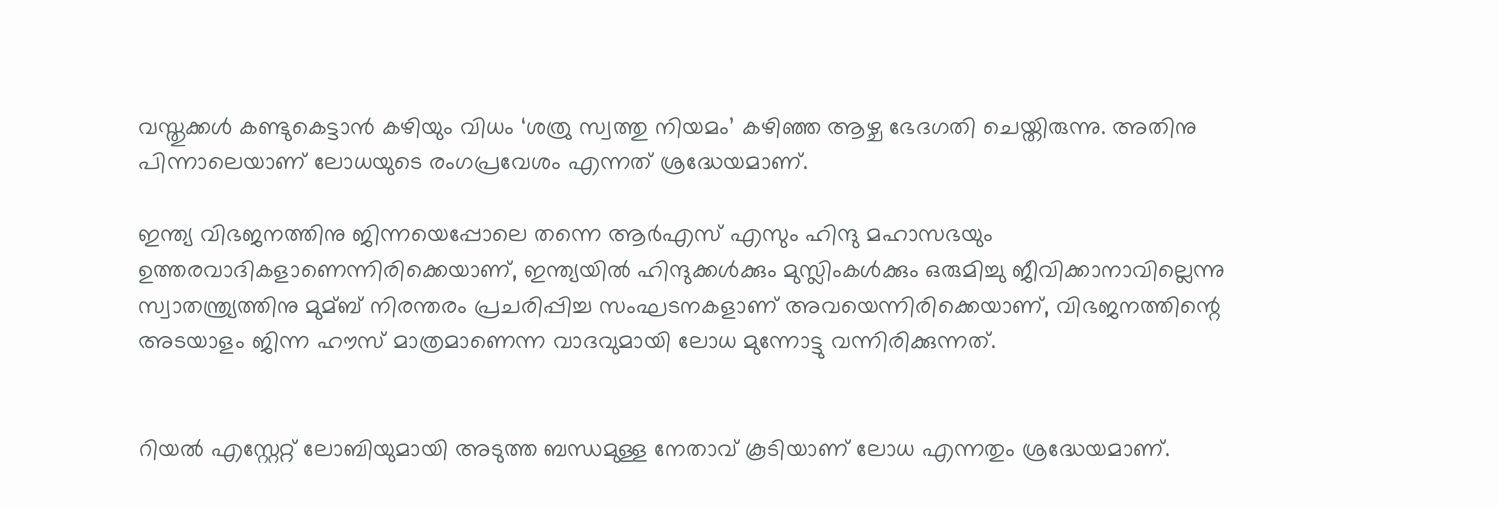വസ്തുക്കള്‍ കണ്ടുകെട്ടാന്‍ കഴിയും വിധം ‘ശത്രു സ്വത്തു നിയമം’ കഴിഞ്ഞ ആഴ്ച ഭേദഗതി ചെയ്തിരുന്നു. അതിനു പിന്നാലെയാണ് ലോധയുടെ രംഗപ്രവേശം എന്നത് ശ്രദ്ധേയമാണ്.

ഇന്ത്യ വിഭജനത്തിനു ജിന്നയെപ്പോലെ തന്നെ ആര്‍എസ് എസും ഹിന്ദു മഹാസഭയും ഉത്തരവാദികളാണെന്നിരിക്കെയാണ്, ഇന്ത്യയില്‍ ഹിന്ദുക്കള്‍ക്കും മുസ്ലിംകള്‍ക്കും ഒരുമിച്ചു ജീവിക്കാനാവില്ലെന്നു സ്വാതന്ത്ര്യത്തിനു മുമ്ബ് നിരന്തരം പ്രചരിപ്പിച്ച സംഘടനകളാണ് അവയെന്നിരിക്കെയാണ്, വിഭജനത്തിന്റെ അടയാളം ജിന്ന ഹൗസ് മാത്രമാണെന്ന വാദവുമായി ലോധ മുന്നോട്ടു വന്നിരിക്കുന്നത്.


റിയല്‍ എസ്റ്റേറ്റ് ലോബിയുമായി അടുത്ത ബന്ധമുള്ള നേതാവ് കൂടിയാണ് ലോധ എന്നതും ശ്രദ്ധേയമാണ്.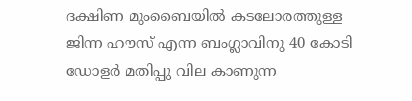ദക്ഷിണ മുംബൈയില്‍ കടലോരത്തുള്ള ജിന്ന ഹൗസ് എന്ന ബംഗ്ലാവിനു 40 കോടി ഡോളര്‍ മതിപ്പു വില കാണുന്ന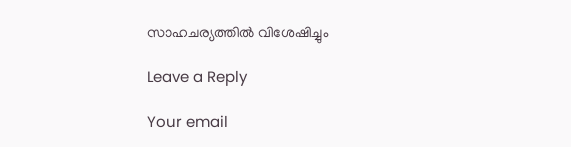സാഹചര്യത്തില്‍ വിശേഷിച്ചും

Leave a Reply

Your email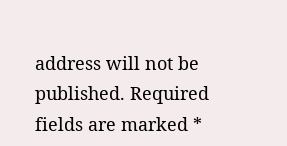address will not be published. Required fields are marked *